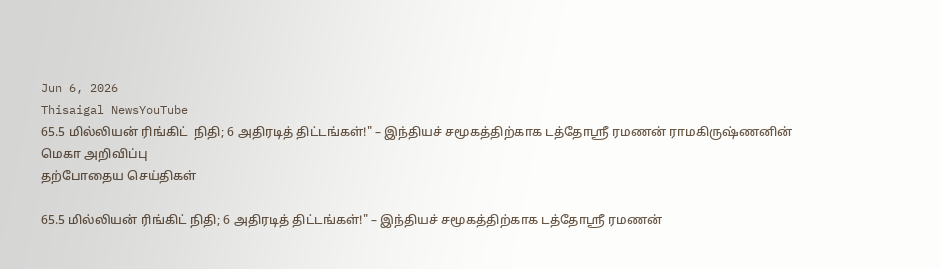Jun 6, 2026
Thisaigal NewsYouTube
65.5 மில்லியன் ரிங்கிட்  நிதி; 6 அதிரடித் திட்டங்கள்!" – இந்தியச் சமூகத்திற்காக டத்தோஸ்ரீ ரமணன் ராமகிருஷ்ணனின் மெகா அறிவிப்பு
தற்போதைய செய்திகள்

65.5 மில்லியன் ரிங்கிட் நிதி; 6 அதிரடித் திட்டங்கள்!" – இந்தியச் சமூகத்திற்காக டத்தோஸ்ரீ ரமணன்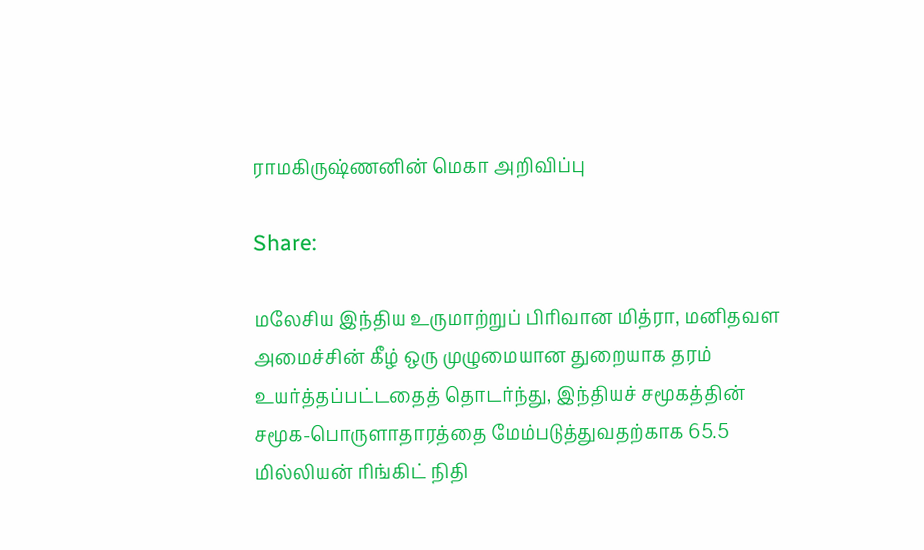ராமகிருஷ்ணனின் மெகா அறிவிப்பு

Share:

மலேசிய இந்திய உருமாற்றுப் பிரிவான மித்ரா, மனிதவள அமைச்சின் கீழ் ஒரு முழுமையான துறையாக தரம் உயர்த்தப்பட்டதைத் தொடர்ந்து, இந்தியச் சமூகத்தின் சமூக-பொருளாதாரத்தை மேம்படுத்துவதற்காக 65.5 மில்லியன் ரிங்கிட் நிதி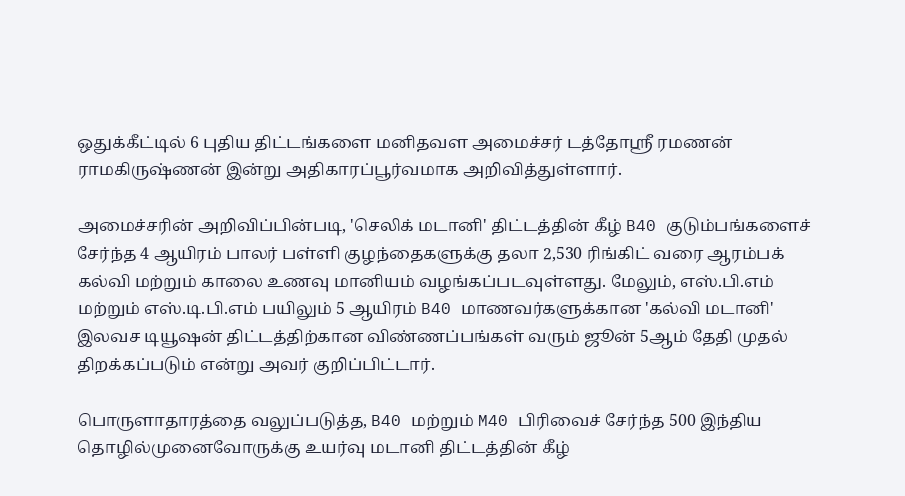ஒதுக்கீட்டில் 6 புதிய திட்டங்களை மனிதவள அமைச்சர் டத்தோஸ்ரீ ரமணன் ராமகிருஷ்ணன் இன்று அதிகாரப்பூர்வமாக அறிவித்துள்ளார்.

அமைச்சரின் அறிவிப்பின்படி, 'செலிக் மடானி' திட்டத்தின் கீழ் B40 குடும்பங்களைச் சேர்ந்த 4 ஆயிரம் பாலர் பள்ளி குழந்தைகளுக்கு தலா 2,530 ரிங்கிட் வரை ஆரம்பக் கல்வி மற்றும் காலை உணவு மானியம் வழங்கப்படவுள்ளது. மேலும், எஸ்.பி.எம் மற்றும் எஸ்.டி.பி.எம் பயிலும் 5 ஆயிரம் B40 மாணவர்களுக்கான 'கல்வி மடானி' இலவச டியூஷன் திட்டத்திற்கான விண்ணப்பங்கள் வரும் ஜூன் 5ஆம் தேதி முதல் திறக்கப்படும் என்று அவர் குறிப்பிட்டார்.

பொருளாதாரத்தை வலுப்படுத்த, B40 மற்றும் M40 பிரிவைச் சேர்ந்த 500 இந்திய தொழில்முனைவோருக்கு உயர்வு மடானி திட்டத்தின் கீழ்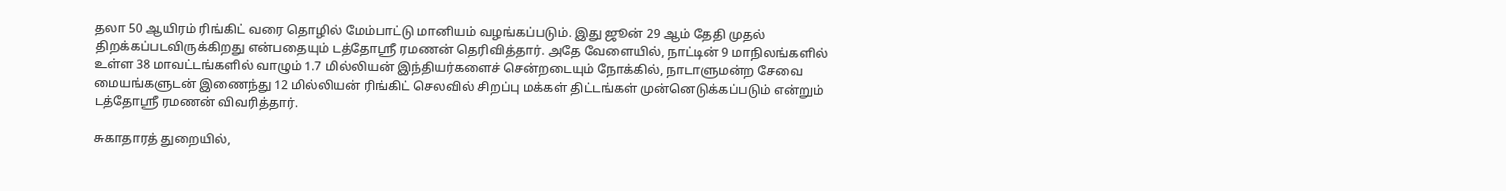தலா 50 ஆயிரம் ரிங்கிட் வரை தொழில் மேம்பாட்டு மானியம் வழங்கப்படும். இது ஜூன் 29 ஆம் தேதி முதல் திறக்கப்படவிருக்கிறது என்பதையும் டத்தோஸ்ரீ ரமணன் தெரிவித்தார். அதே வேளையில், நாட்டின் 9 மாநிலங்களில் உள்ள 38 மாவட்டங்களில் வாழும் 1.7 மில்லியன் இந்தியர்களைச் சென்றடையும் நோக்கில், நாடாளுமன்ற சேவை மையங்களுடன் இணைந்து 12 மில்லியன் ரிங்கிட் செலவில் சிறப்பு மக்கள் திட்டங்கள் முன்னெடுக்கப்படும் என்றும் டத்தோஸ்ரீ ரமணன் விவரித்தார்.

சுகாதாரத் துறையில்,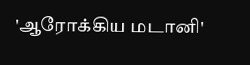'ஆரோக்கிய மடானி'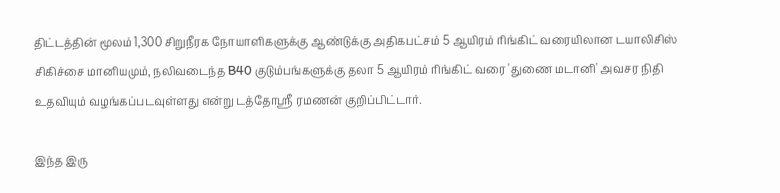திட்டத்தின் மூலம் 1,300 சிறுநீரக நோயாளிகளுக்கு ஆண்டுக்கு அதிகபட்சம் 5 ஆயிரம் ரிங்கிட் வரையிலான டயாலிசிஸ் சிகிச்சை மானியமும், நலிவடைந்த B40 குடும்பங்களுக்கு தலா 5 ஆயிரம் ரிங்கிட் வரை 'துணை மடானி' அவசர நிதி உதவியும் வழங்கப்படவுள்ளது என்று டத்தோஸ்ரீ ரமணன் குறிப்பிட்டார்.

இந்த இரு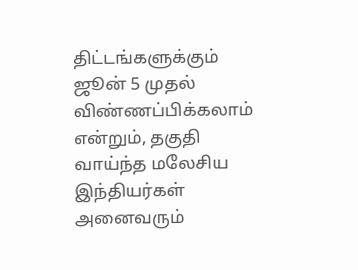திட்டங்களுக்கும் ஜூன் 5 முதல் விண்ணப்பிக்கலாம் என்றும், தகுதி வாய்ந்த மலேசிய இந்தியர்கள் அனைவரும்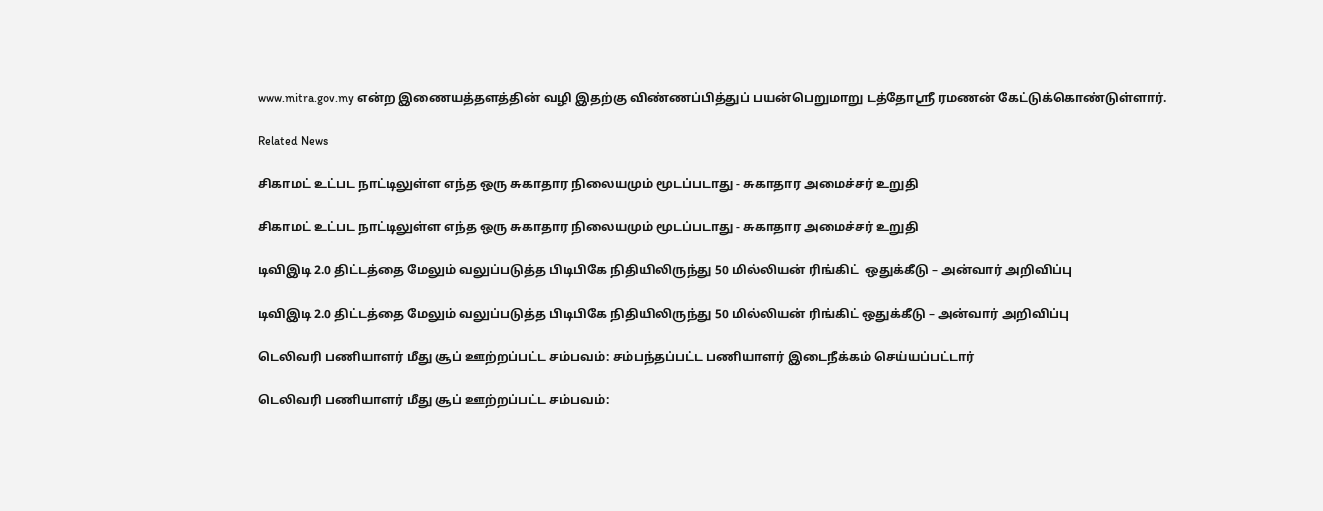www.mitra.gov.my என்ற இணையத்தளத்தின் வழி இதற்கு விண்ணப்பித்துப் பயன்பெறுமாறு டத்தோஸ்ரீ ரமணன் கேட்டுக்கொண்டுள்ளார்.

Related News

சிகாமட் உட்பட நாட்டிலுள்ள எந்த ஒரு சுகாதார நிலையமும் மூடப்படாது - சுகாதார அமைச்சர் உறுதி

சிகாமட் உட்பட நாட்டிலுள்ள எந்த ஒரு சுகாதார நிலையமும் மூடப்படாது - சுகாதார அமைச்சர் உறுதி

டிவிஇடி 2.0 திட்டத்தை மேலும் வலுப்படுத்த பிடிபிகே நிதியிலிருந்து 50 மில்லியன் ரிங்கிட்  ஒதுக்கீடு – அன்வார் அறிவிப்பு

டிவிஇடி 2.0 திட்டத்தை மேலும் வலுப்படுத்த பிடிபிகே நிதியிலிருந்து 50 மில்லியன் ரிங்கிட் ஒதுக்கீடு – அன்வார் அறிவிப்பு

டெலிவரி பணியாளர் மீது சூப் ஊற்றப்பட்ட சம்பவம்: சம்பந்தப்பட்ட பணியாளர் இடைநீக்கம் செய்யப்பட்டார்

டெலிவரி பணியாளர் மீது சூப் ஊற்றப்பட்ட சம்பவம்: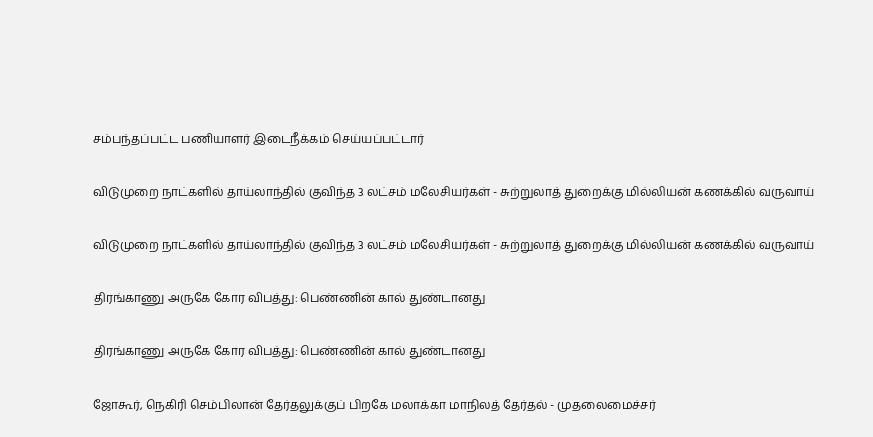சம்பந்தப்பட்ட பணியாளர் இடைநீக்கம் செய்யப்பட்டார்

விடுமுறை நாட்களில் தாய்லாந்தில் குவிந்த 3 லட்சம் மலேசியர்கள் - சுற்றுலாத் துறைக்கு மில்லியன் கணக்கில் வருவாய்

விடுமுறை நாட்களில் தாய்லாந்தில் குவிந்த 3 லட்சம் மலேசியர்கள் - சுற்றுலாத் துறைக்கு மில்லியன் கணக்கில் வருவாய்

திரங்காணு அருகே கோர விபத்து: பெண்ணின் கால் துண்டானது

திரங்காணு அருகே கோர விபத்து: பெண்ணின் கால் துண்டானது

ஜோகூர், நெகிரி செம்பிலான் தேர்தலுக்குப் பிறகே மலாக்கா மாநிலத் தேர்தல் - முதலைமைச்சர்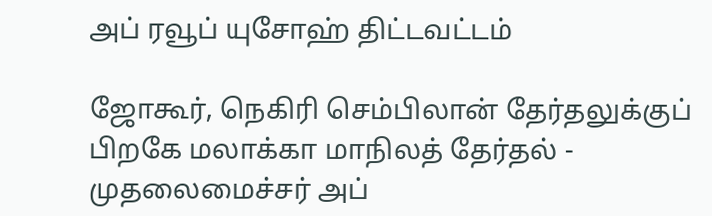அப் ரவூப் யுசோஹ் திட்டவட்டம்

ஜோகூர், நெகிரி செம்பிலான் தேர்தலுக்குப் பிறகே மலாக்கா மாநிலத் தேர்தல் - முதலைமைச்சர் அப்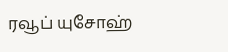ரவூப் யுசோஹ்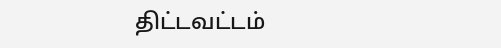திட்டவட்டம்